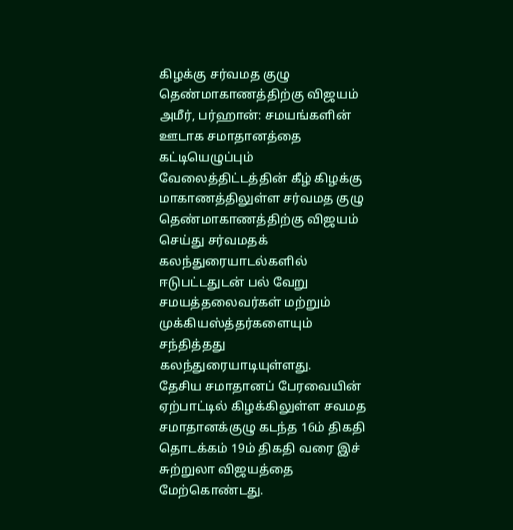கிழக்கு சர்வமத குழு தெண்மாகாணத்திற்கு விஜயம்
அமீர், பர்ஹான்: சமயங்களின் ஊடாக சமாதானத்தை கட்டியெழுப்பும் வேலைத்திட்டத்தின் கீழ் கிழக்கு மாகாணத்திலுள்ள சர்வமத குழு தெண்மாகாணத்திற்கு விஜயம் செய்து சர்வமதக் கலந்துரையாடல்களில் ஈடுபட்டதுடன் பல் வேறு சமயத்தலைவர்கள் மற்றும் முக்கியஸ்த்தர்களையும் சந்தித்தது கலந்துரையாடியுள்ளது.
தேசிய சமாதானப் பேரவையின் ஏற்பாட்டில் கிழக்கிலுள்ள சவமத சமாதானக்குழு கடந்த 16ம் திகதி தொடக்கம் 19ம் திகதி வரை இச் சுற்றுலா விஜயத்தை மேற்கொண்டது.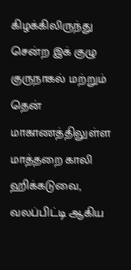கிழக்கிலிருந்து சென்ற இக் குழு குருநாகல் மற்றும் தென் மாகாணத்திலுள்ள மாத்தறை காலி ஹிக்கடுவை, வலப்பிட்டி ஆகிய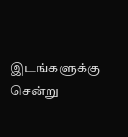இடங்களுக்கு சென்று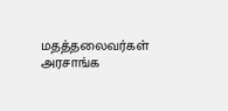மதத்தலைவர்கள் அரசாங்க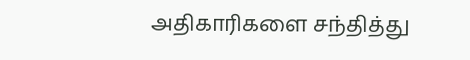அதிகாரிகளை சந்தித்து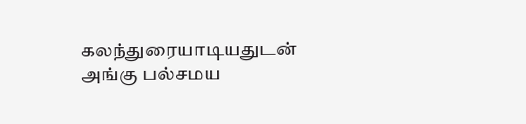கலந்துரையாடியதுடன் அங்கு பல்சமய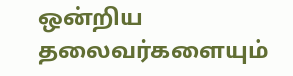ஒன்றிய தலைவர்களையும்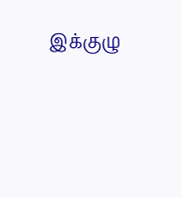இக்குழு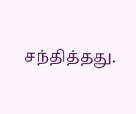சந்தித்தது.